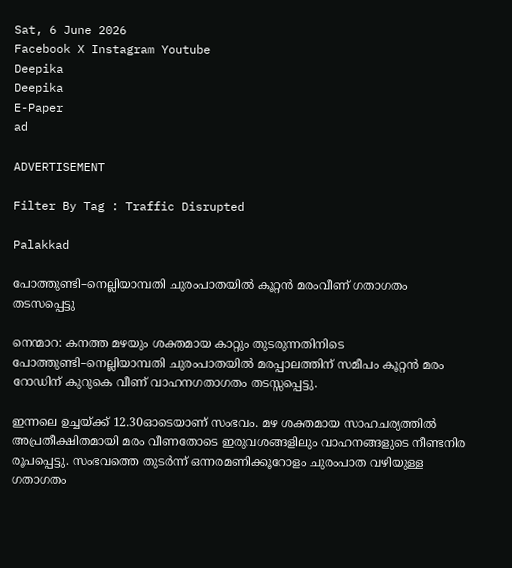Sat, 6 June 2026
Facebook X Instagram Youtube
Deepika
Deepika
E-Paper
ad

ADVERTISEMENT

Filter By Tag : Traffic Disrupted

Palakkad

പോത്തുണ്ടി–നെല്ലിയാമ്പതി ചുരംപാതയിൽ കൂറ്റൻ മരംവീണ് ഗതാഗതം തടസപ്പെട്ടു

നെന്മാറ: കനത്ത മഴയും ശക്തമായ കാറ്റും തുടരുന്നതിനിടെ പോത്തുണ്ടി–നെല്ലിയാമ്പതി ചുരംപാതയിൽ മരപ്പാലത്തിന് സമീപം കൂറ്റൻ മരം റോഡിന് കുറുകെ വീണ് വാഹനഗതാഗതം തടസ്സപ്പെട്ടു.

ഇന്നലെ ഉച്ചയ്ക്ക് 12.30ഓടെയാണ് സംഭവം. മഴ ശക്തമായ സാഹചര്യത്തിൽ അപ്രതീക്ഷിതമായി മരം വീണതോടെ ഇരുവശങ്ങളിലും വാഹനങ്ങളുടെ നീണ്ടനിര രൂപപ്പെട്ടു. സംഭവത്തെ തുടർന്ന് ഒന്നരമണിക്കൂറോളം ചുരംപാത വഴിയുള്ള ഗതാഗതം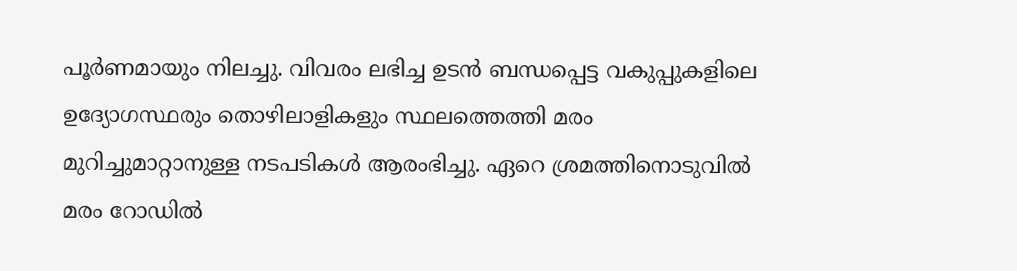പൂർണമായും നിലച്ചു. വിവരം ലഭിച്ച ഉടൻ ബന്ധപ്പെട്ട വകുപ്പുകളിലെ ഉദ്യോഗസ്ഥരും തൊഴിലാളികളും സ്ഥലത്തെത്തി മരം മുറിച്ചുമാറ്റാനുള്ള നടപടികൾ ആരംഭിച്ചു. ഏറെ ശ്രമത്തിനൊടുവിൽ മരം റോഡിൽ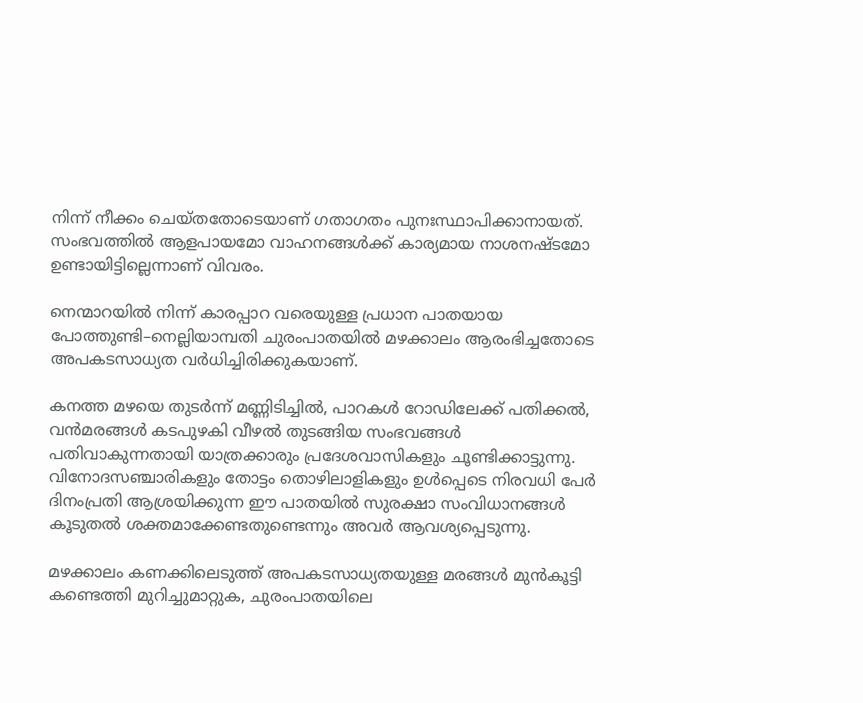നിന്ന് നീക്കം ചെയ്തതോടെയാണ് ഗതാഗതം പുനഃസ്ഥാപിക്കാനായത്. സംഭവത്തിൽ ആളപായമോ വാഹനങ്ങൾക്ക് കാര്യമായ നാശനഷ്ടമോ ഉണ്ടായിട്ടില്ലെന്നാണ് വിവരം.

നെന്മാറയിൽ നിന്ന് കാരപ്പാറ വരെയുള്ള പ്രധാന പാതയായ പോത്തുണ്ടി–നെല്ലിയാമ്പതി ചുരംപാതയിൽ മഴക്കാലം ആരംഭിച്ചതോടെ അപകടസാധ്യത വർധിച്ചിരിക്കുകയാണ്.

കനത്ത മഴയെ തുടർന്ന് മണ്ണിടിച്ചിൽ, പാറകൾ റോഡിലേക്ക് പതിക്കൽ, വൻമരങ്ങൾ കടപുഴകി വീഴൽ തുടങ്ങിയ സംഭവങ്ങൾ പതിവാകുന്നതായി യാത്രക്കാരും പ്രദേശവാസികളും ചൂണ്ടിക്കാട്ടുന്നു. വിനോദസഞ്ചാരികളും തോട്ടം തൊഴിലാളികളും ഉൾപ്പെടെ നിരവധി പേർ ദിനംപ്രതി ആശ്രയിക്കുന്ന ഈ പാതയിൽ സുരക്ഷാ സംവിധാനങ്ങൾ കൂടുതൽ ശക്തമാക്കേണ്ടതുണ്ടെന്നും അവർ ആവശ്യപ്പെടുന്നു.

മഴക്കാലം കണക്കിലെടുത്ത് അപകടസാധ്യതയുള്ള മരങ്ങൾ മുൻകൂട്ടി കണ്ടെത്തി മുറിച്ചുമാറ്റുക, ചുരംപാതയിലെ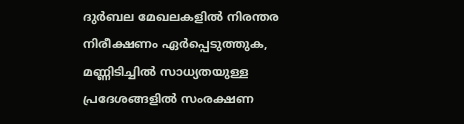ദുർബല മേഖലകളിൽ നിരന്തര നിരീക്ഷണം ഏർപ്പെടുത്തുക, മണ്ണിടിച്ചിൽ സാധ്യതയുള്ള പ്രദേശങ്ങളിൽ സംരക്ഷണ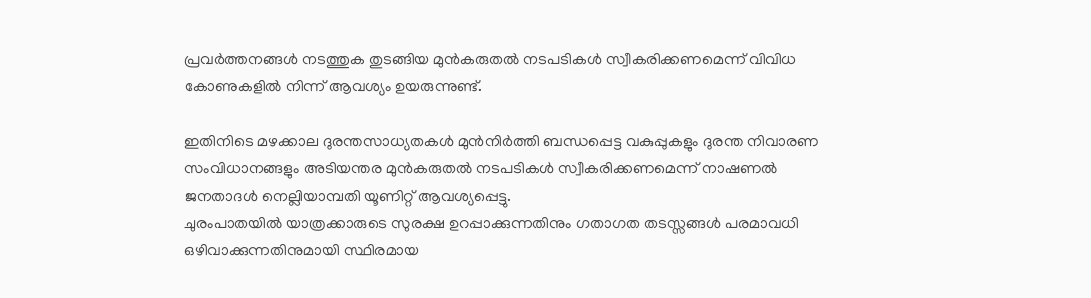പ്രവർത്തനങ്ങൾ നടത്തുക തുടങ്ങിയ മുൻകരുതൽ നടപടികൾ സ്വീകരിക്കണമെന്ന് വിവിധ കോണുകളിൽ നിന്ന് ആവശ്യം ഉയരുന്നുണ്ട്.

ഇതിനിടെ മഴക്കാല ദുരന്തസാധ്യതകൾ മുൻനിർത്തി ബന്ധപ്പെട്ട വകുപ്പുകളും ദുരന്ത നിവാരണ സംവിധാനങ്ങളും അടിയന്തര മുൻകരുതൽ നടപടികൾ സ്വീകരിക്കണമെന്ന് നാഷണൽ ജനതാദൾ നെല്ലിയാമ്പതി യൂണിറ്റ് ആവശ്യപ്പെട്ടു.
ചുരംപാതയിൽ യാത്രക്കാരുടെ സുരക്ഷ ഉറപ്പാക്കുന്നതിനും ഗതാഗത തടസ്സങ്ങൾ പരമാവധി ഒഴിവാക്കുന്നതിനുമായി സ്ഥിരമായ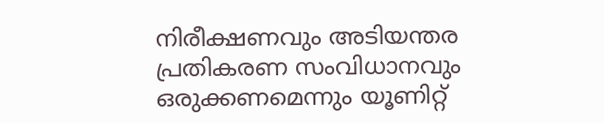നിരീക്ഷണവും അടിയന്തര പ്രതികരണ സംവിധാനവും ഒരുക്കണമെന്നും യൂണിറ്റ്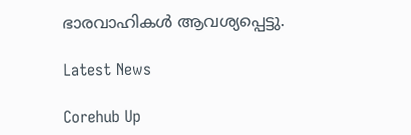ഭാരവാഹികൾ ആവശ്യപ്പെട്ടു.

Latest News

Corehub Up